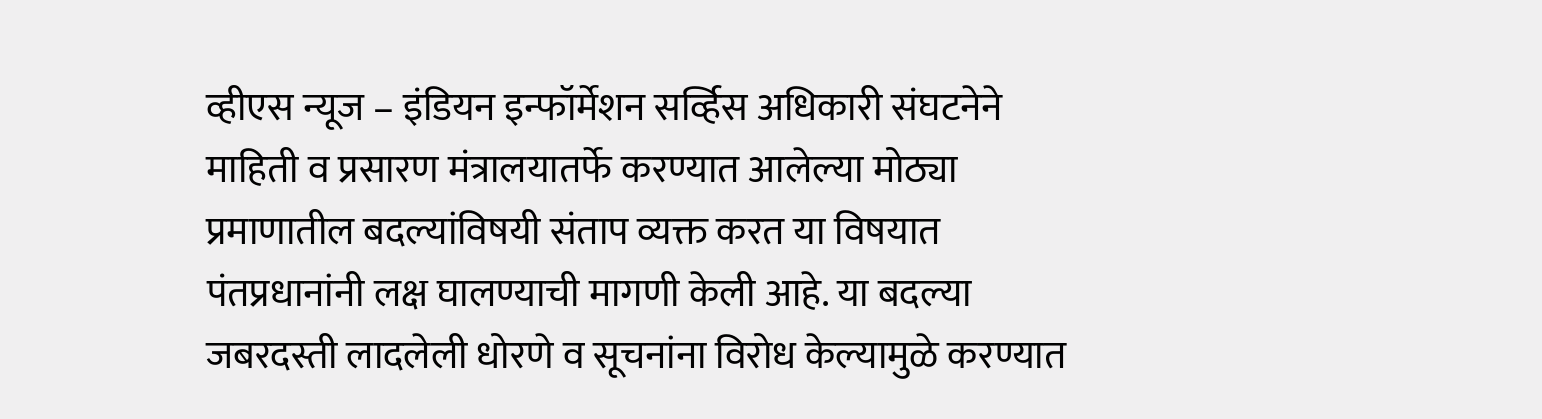व्हीएस न्यूज – इंडियन इन्फॉर्मेशन सर्व्हिस अधिकारी संघटनेने माहिती व प्रसारण मंत्रालयातर्फे करण्यात आलेल्या मोठ्या प्रमाणातील बदल्यांविषयी संताप व्यक्त करत या विषयात पंतप्रधानांनी लक्ष घालण्याची मागणी केली आहे. या बदल्या जबरदस्ती लादलेली धोरणे व सूचनांना विरोध केल्यामुळे करण्यात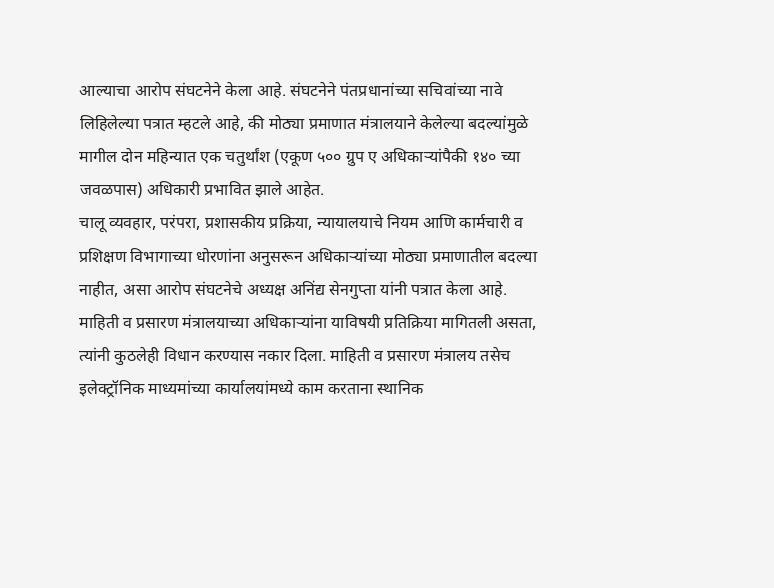आल्याचा आरोप संघटनेने केला आहे. संघटनेने पंतप्रधानांच्या सचिवांच्या नावे लिहिलेल्या पत्रात म्हटले आहे, की मोठ्या प्रमाणात मंत्रालयाने केलेल्या बदल्यांमुळे मागील दोन महिन्यात एक चतुर्थांश (एकूण ५०० ग्रुप ए अधिकाऱ्यांपैकी १४० च्या जवळपास) अधिकारी प्रभावित झाले आहेत.
चालू व्यवहार, परंपरा, प्रशासकीय प्रक्रिया, न्यायालयाचे नियम आणि कार्मचारी व प्रशिक्षण विभागाच्या धोरणांना अनुसरून अधिकाऱ्यांच्या मोठ्या प्रमाणातील बदल्या नाहीत, असा आरोप संघटनेचे अध्यक्ष अनिंद्य सेनगुप्ता यांनी पत्रात केला आहे. माहिती व प्रसारण मंत्रालयाच्या अधिकाऱ्यांना याविषयी प्रतिक्रिया मागितली असता, त्यांनी कुठलेही विधान करण्यास नकार दिला. माहिती व प्रसारण मंत्रालय तसेच इलेक्ट्रॉनिक माध्यमांच्या कार्यालयांमध्ये काम करताना स्थानिक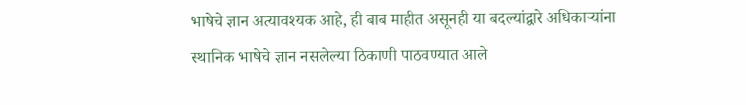भाषेचे ज्ञान अत्यावश्यक आहे, ही बाब माहीत असूनही या बदल्यांद्वारे अधिकाऱ्यांना स्थानिक भाषेचे ज्ञान नसलेल्या ठिकाणी पाठवण्यात आले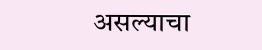असल्याचा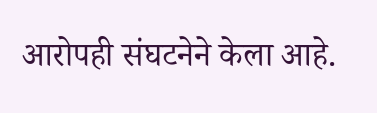आरोपही संघटनेने केला आहे.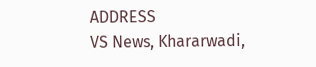ADDRESS
VS News, Khararwadi,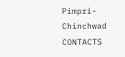Pimpri-Chinchwad
CONTACTS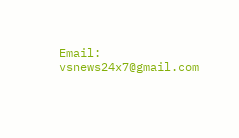Email: vsnews24x7@gmail.com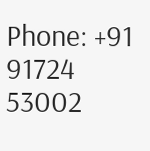Phone: +91 91724 53002